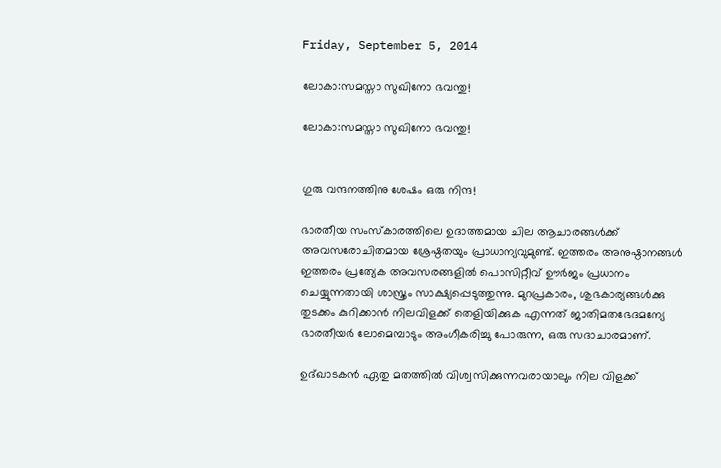Friday, September 5, 2014

ലോകാ:സമസ്താ സുഖിനോ ഭവന്തു!

ലോകാ:സമസ്താ സുഖിനോ ഭവന്തു!


ഗുരു വന്ദനത്തിനു ശേഷം ഒരു നിന്ദ!

ഭാരതീയ സംസ്കാരത്തിലെ ഉദാത്തമായ ചില ആചാരങ്ങള്‍ക്ക് അവസരോചിതമായ ശ്രേഷ്ഠതയും പ്രാധാന്യവുമുണ്ട്. ഇത്തരം അനുഷ്ഠാനങ്ങള്‍ ഇത്തരം പ്രത്യേക അവസരങ്ങളില്‍ പൊസിറ്റീവ് ഊര്‍ജം പ്രധാനം ചെയ്യുന്നതായി ശാസ്ത്രം സാക്ഷ്യപ്പെടുത്തുന്നു. മുറപ്രകാരം, ശുഭകാര്യങ്ങള്‍ക്കു തുടക്കം കുറിക്കാന്‍ നിലവിളക്ക് തെളിയിക്കുക എന്നത് ജാതിമതഭേദമന്യേ ഭാരതീയര്‍ ലോമെമ്പാടും അംഗീകരിച്ചു പോരുന്ന, ഒരു സദാചാരമാണ്‌.

ഉദ്ഖാടകന്‍ ഏതു മതത്തില്‍ വിശ്വസിക്കുന്നവരായാലും നില വിളക്ക്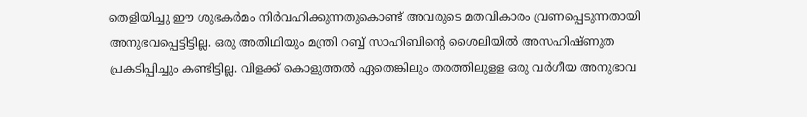തെളിയിച്ചു ഈ ശുഭകര്‍മം നിര്‍വഹിക്കുന്നതുകൊണ്ട് അവരുടെ മതവികാരം വ്രണപ്പെടുന്നതായി അനുഭവപ്പെട്ടിട്ടില്ല. ഒരു അതിഥിയും മന്ത്രി റബ്ബ് സാഹിബിന്‍റെ ശൈലിയില്‍ അസഹിഷ്ണുത പ്രകടിപ്പിച്ചും കണ്ടിട്ടില്ല. വിളക്ക് കൊളുത്തല്‍ ഏതെങ്കിലും തരത്തിലുളള ഒരു വര്‍ഗീയ അനുഭാവ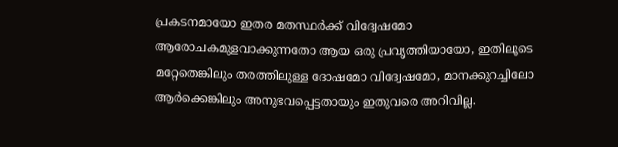പ്രകടനമായോ ഇതര മതസ്ഥര്‍ക്ക് വിദ്വേഷമോ ആരോചകമുളവാക്കുന്നതോ ആയ ഒരു പ്രവൃത്തിയായോ, ഇതിലൂടെ മറ്റേതെങ്കിലും തരത്തിലുള്ള ദോഷമോ വിദ്വേഷമോ, മാനക്കുറച്ചിലോ ആര്‍ക്കെങ്കിലും അനുഭവപ്പെട്ടതായും ഇതുവരെ അറിവില്ല.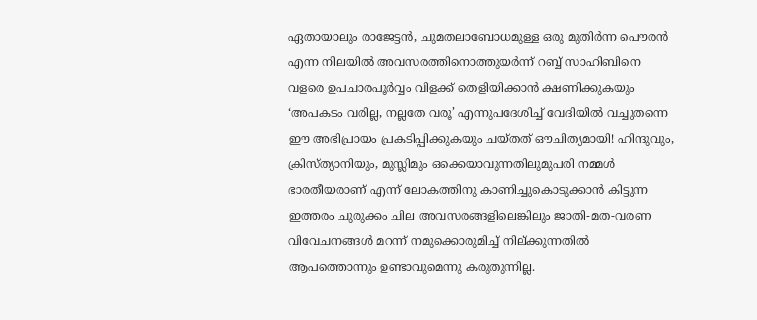ഏതായാലും രാജേട്ടന്‍, ചുമതലാബോധമുള്ള ഒരു മുതിര്‍ന്ന പൌരന്‍ എന്ന നിലയില്‍ അവസരത്തിനൊത്തുയര്‍ന്ന് റബ്ബ് സാഹിബിനെ വളരെ ഉപചാരപൂര്‍വ്വം വിളക്ക് തെളിയിക്കാന്‍ ക്ഷണിക്കുകയും ‘അപകടം വരില്ല, നല്ലതേ വരൂ’ എന്നുപദേശിച്ച് വേദിയില്‍ വച്ചുതന്നെ ഈ അഭിപ്രായം പ്രകടിപ്പിക്കുകയും ചയ്തത് ഔചിത്യമായി! ഹിന്ദുവും, ക്രിസ്ത്യാനിയും, മുസ്ലിമും ഒക്കെയാവുന്നതിലുമുപരി നമ്മള്‍ ഭാരതീയരാണ്‌ എന്ന് ലോകത്തിനു കാണിച്ചുകൊടുക്കാന്‍ കിട്ടുന്ന ഇത്തരം ചുരുക്കം ചില അവസരങ്ങളിലെങ്കിലും ജാതി-മത-വരണ വിവേചനങ്ങള്‍ മറന്ന് നമുക്കൊരുമിച്ച്‌ നില്ക്കുന്നതില്‍ ആപത്തൊന്നും ഉണ്ടാവുമെന്നു കരുതുന്നില്ല.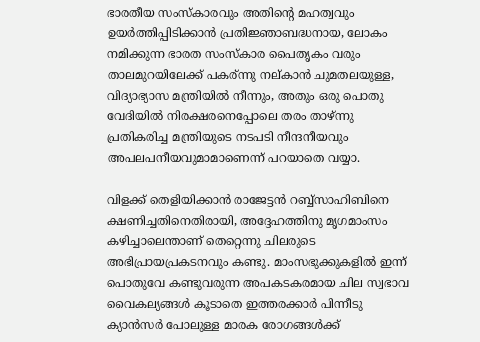ഭാരതീയ സംസ്കാരവും അതിന്റെ മഹത്വവും ഉയർത്തിപ്പിടിക്കാന്‍ പ്രതിജ്ഞാബദ്ധനായ, ലോകം നമിക്കുന്ന ഭാരത സംസ്കാര പൈതൃകം വരും താലമുറയിലേക്ക് പകര്ന്നു നല്കാന്‍ ചുമതലയുള്ള, വിദ്യാഭ്യാസ മന്ത്രിയില്‍ നീന്നും, അതും ഒരു പൊതു വേദിയില്‍ നിരക്ഷരനെപ്പോലെ തരം താഴ്‌ന്നു പ്രതികരിച്ച മന്ത്രിയുടെ നടപടി നീന്ദനീയവും അപലപനീയവുമാമാണെന്ന് പറയാതെ വയ്യാ.

വിളക്ക് തെളിയിക്കാന്‍ രാജേട്ടന്‍ റബ്ബ്സാഹിബിനെ ക്ഷണിച്ചതിനെതിരായി, അദ്ദേഹത്തിനു മൃഗമാംസം കഴിച്ചാലെന്താണ് തെറ്റെന്നു ചിലരുടെ അഭിപ്രായപ്രകടനവും കണ്ടു. മാംസഭുക്കുകളില്‍ ഇന്ന് പൊതുവേ കണ്ടുവരുന്ന അപകടകരമായ ചില സ്വഭാവ വൈകല്യങ്ങള്‍ കൂടാതെ ഇത്തരക്കാര്‍ പിന്നീടു ക്യാന്‍സര്‍ പോലുള്ള മാരക രോഗങ്ങള്‍ക്ക്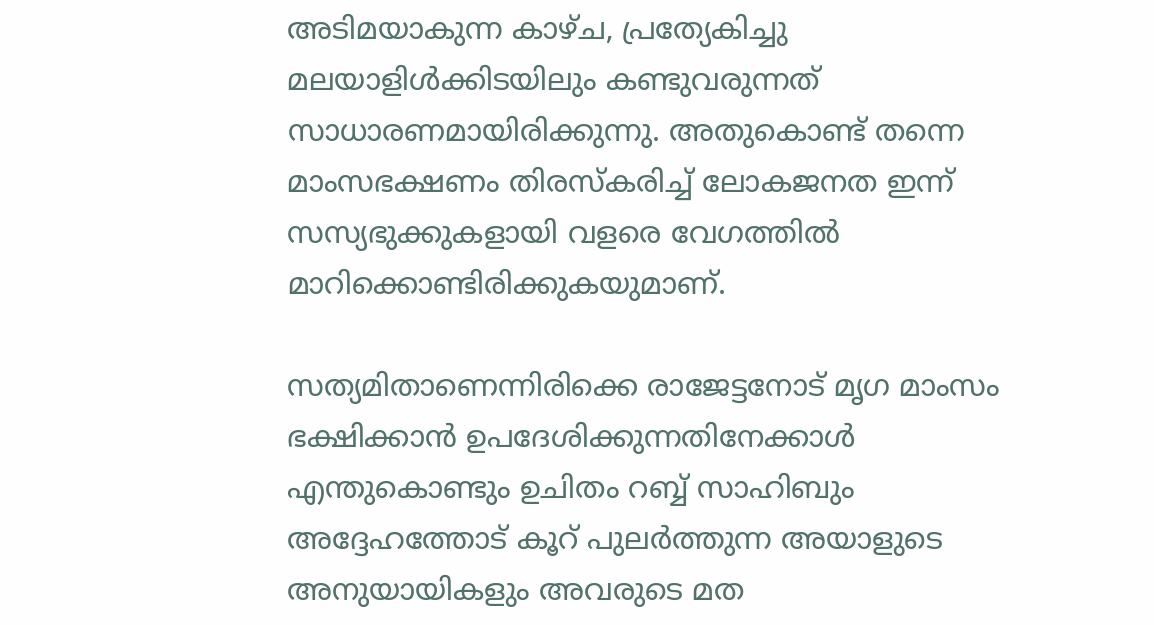അടിമയാകുന്ന കാഴ്ച, പ്രത്യേകിച്ചു മലയാളിള്‍ക്കിടയിലും കണ്ടുവരുന്നത്‌ സാധാരണമായിരിക്കുന്നു. അതുകൊണ്ട് തന്നെ മാംസഭക്ഷണം തിരസ്കരിച്ച് ലോകജനത ഇന്ന് സസ്യഭുക്കുകളായി വളരെ വേഗത്തില്‍ മാറിക്കൊണ്ടിരിക്കുകയുമാണ്.

സത്യമിതാണെന്നിരിക്കെ രാജേട്ടനോട് മൃഗ മാംസം ഭക്ഷിക്കാന്‍ ഉപദേശിക്കുന്നതിനേക്കാള്‍ എന്തുകൊണ്ടും ഉചിതം റബ്ബ് സാഹിബും അദ്ദേഹത്തോട് കൂറ് പുലര്‍ത്തുന്ന അയാളുടെ അനുയായികളും അവരുടെ മത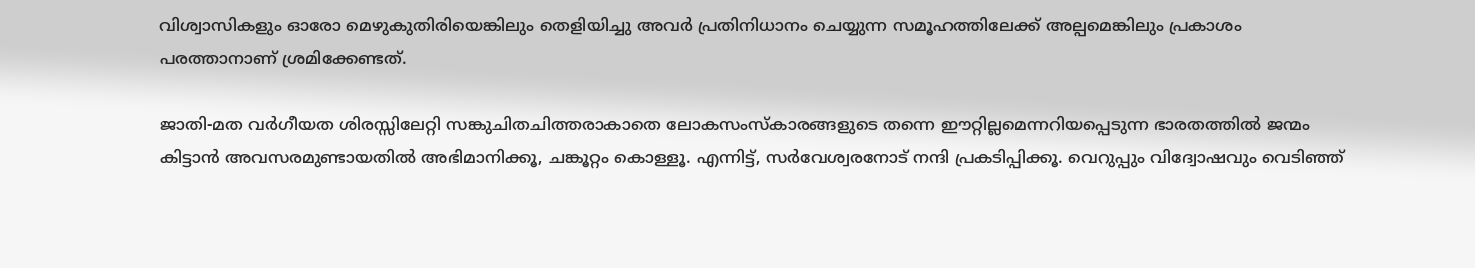വിശ്വാസികളും ഓരോ മെഴുകുതിരിയെങ്കിലും തെളിയിച്ചു അവര്‍ പ്രതിനിധാനം ചെയ്യുന്ന സമൂഹത്തിലേക്ക് അല്പമെങ്കിലും പ്രകാശം പരത്താനാണ് ശ്രമിക്കേണ്ടത്.

ജാതി-മത വര്‍ഗീയത ശിരസ്സിലേറ്റി സങ്കുചിതചിത്തരാകാതെ ലോകസംസ്കാരങ്ങളുടെ തന്നെ ഈറ്റില്ലമെന്നറിയപ്പെടുന്ന ഭാരതത്തില്‍ ജന്മം കിട്ടാന്‍ അവസരമുണ്ടായതില്‍ അഭിമാനിക്കൂ, ചങ്കൂറ്റം കൊള്ളൂ. എന്നിട്ട്, സര്‍വേശ്വരനോട് നന്ദി പ്രകടിപ്പിക്കൂ. വെറുപ്പും വിദ്വോഷവും വെടിഞ്ഞ്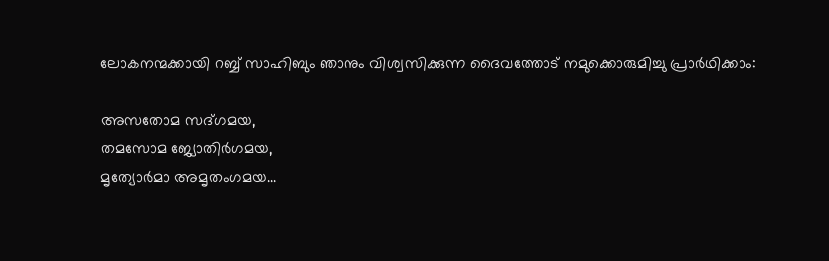ലോകനന്മക്കായി റബ്ബ് സാഹിബും ഞാനും വിശ്വസിക്കുന്ന ദൈവത്തോട് നമുക്കൊരുമിച്ചു പ്രാര്‍ഥിക്കാം:

അസതോമ സദ്‌ഗമയ,
തമസോമ ജ്യോതിര്‍ഗമയ,
മൃത്യോര്‍മാ അമൃതംഗമയ...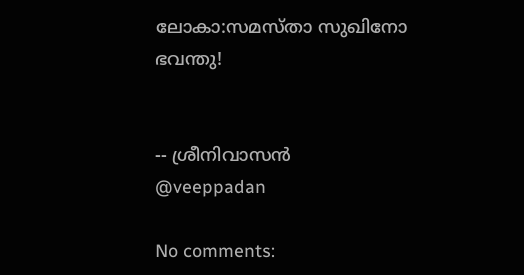ലോകാ:സമസ്താ സുഖിനോ ഭവന്തു!


-- ശ്രീനിവാസന്‍
@veeppadan

No comments: